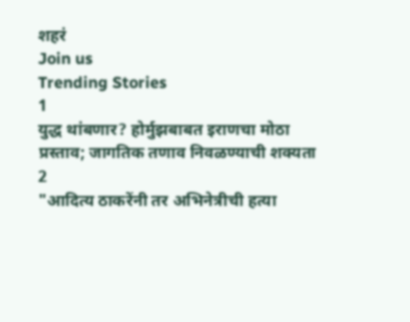शहरं
Join us
Trending Stories
1
युद्ध थांबणार? होर्मुझबाबत इराणचा मोठा प्रस्ताव; जागतिक तणाव निवळण्याची शक्यता
2
"आदित्य ठाकरेंनी तर अभिनेत्रीची हत्या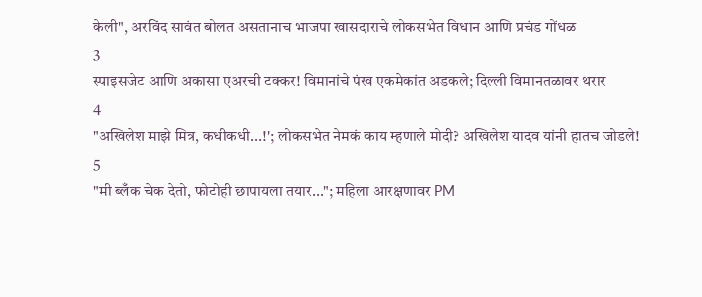केली", अरविंद सावंत बोलत असतानाच भाजपा खासदाराचे लोकसभेत विधान आणि प्रचंड गोंधळ
3
स्पाइसजेट आणि अकासा एअरची टक्कर! विमानांचे पंख एकमेकांत अडकले; दिल्ली विमानतळावर थरार
4
"अखिलेश माझे मित्र, कधीकधी...!'; लोकसभेत नेमकं काय म्हणाले मोदी? अखिलेश यादव यांनी हातच जोडले!
5
"मी ब्लँक चेक देतो, फोटोही छापायला तयार..."; महिला आरक्षणावर PM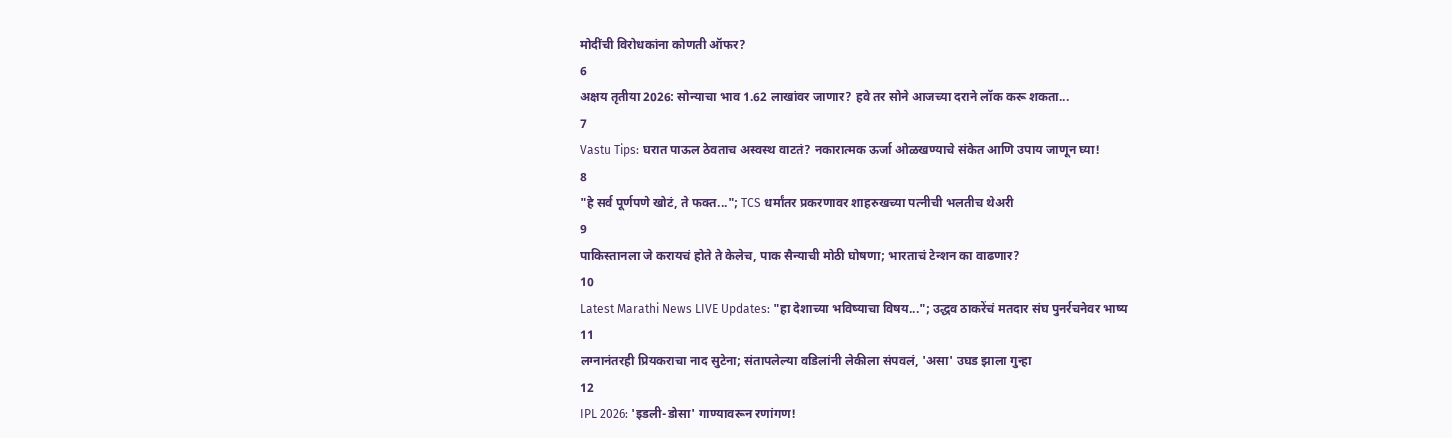मोदींची विरोधकांना कोणती ऑफर?
6
अक्षय तृतीया 2026: सोन्याचा भाव 1.62 लाखांवर जाणार? हवे तर सोने आजच्या दराने लॉक करू शकता...
7
Vastu Tips: घरात पाऊल ठेवताच अस्वस्थ वाटतं? नकारात्मक ऊर्जा ओळखण्याचे संकेत आणि उपाय जाणून घ्या!
8
"हे सर्व पूर्णपणे खोटं, ते फक्त..."; TCS धर्मांतर प्रकरणावर शाहरुखच्या पत्नीची भलतीच थेअरी
9
पाकिस्तानला जे करायचं होते ते केलेच, पाक सैन्याची मोठी घोषणा; भारताचं टेन्शन का वाढणार?
10
Latest Marathi News LIVE Updates: "हा देशाच्या भविष्याचा विषय..."; उद्धव ठाकरेंचं मतदार संघ पुनर्रचनेवर भाष्य
11
लग्नानंतरही प्रियकराचा नाद सुटेना; संतापलेल्या वडिलांनी लेकीला संपवलं, 'असा' उघड झाला गुन्हा
12
IPL 2026: 'इडली-डोसा' गाण्यावरून रणांगण!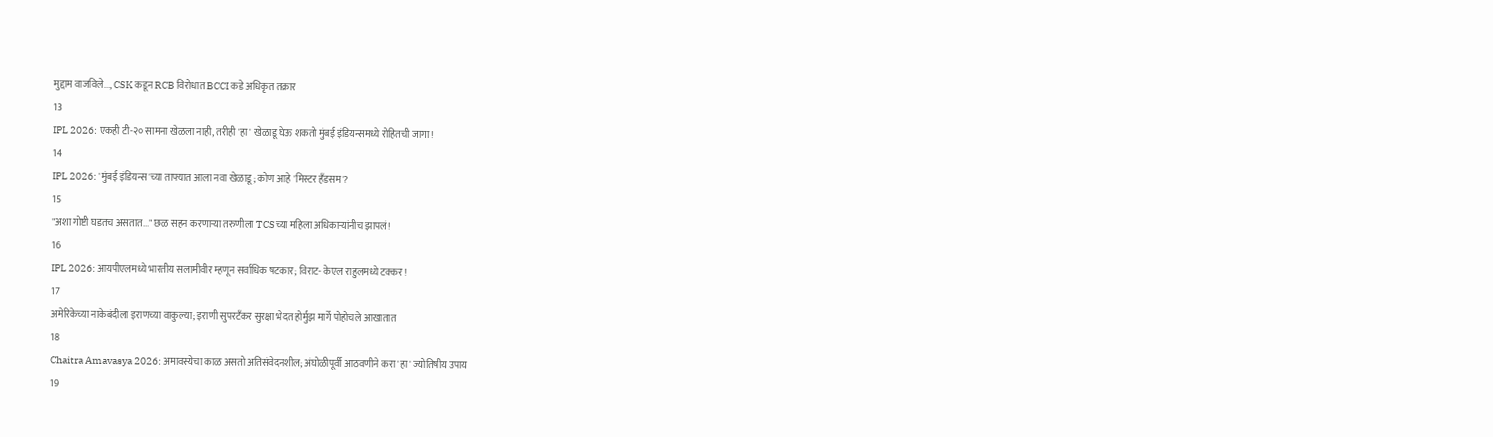मुद्दाम वाजविले..., CSK कडून RCB विरोधात BCCI कडे अधिकृत तक्रार
13
IPL 2026: एकही टी-२० सामना खेळला नाही, तरीही 'हा' खेळाडू घेऊ शकतो मुंबई इंडियन्समध्ये रोहितची जागा!
14
IPL 2026: 'मुंबई इंडियन्स'च्या ताफ्यात आला नवा खेळाडू; कोण आहे 'मिस्टर हँडसम'?
15
"अशा गोष्टी घडतच असतात..." छळ सहन करणाऱ्या तरुणीला TCSच्या महिला अधिकाऱ्यांनीच झापलं!
16
IPL 2026: आयपीएलमध्ये भारतीय सलामीवीर म्हणून सर्वाधिक षटकार; विराट- केएल राहुलमध्ये टक्कर!
17
अमेरिकेच्या नाकेबंदीला इराणच्या वाकुल्या; इराणी सुपरटँकर सुरक्षा भेदत होर्मुझ मार्गे पोहोचले आखातात
18
Chaitra Amavasya 2026: अमावस्येचा काळ असतो अतिसंवेदनशील; अंघोळीपूर्वी आठवणीने करा 'हा' ज्योतिषीय उपाय
19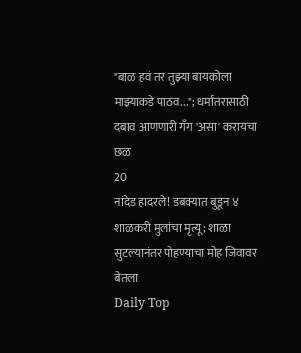"बाळ हवं तर तुझ्या बायकोला माझ्याकडे पाठव..."; धर्मांतरासाठी दबाव आणणारी गँग 'असा' करायचा छळ
20
नांदेड हादरले! डबक्यात बुडून ४ शाळकरी मुलांचा मृत्यू; शाळा सुटल्यानंतर पोहण्याचा मोह जिवावर बेतला
Daily Top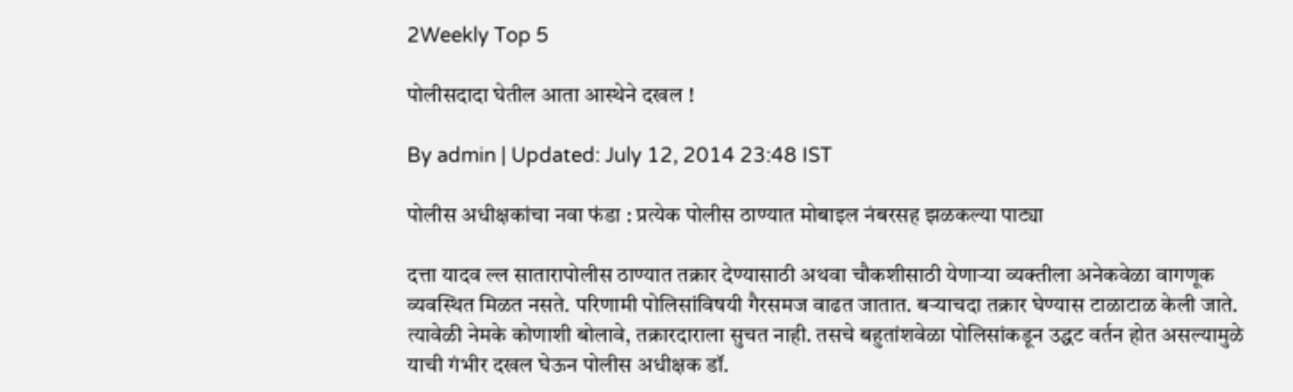2Weekly Top 5

पोलीसदादा घेतील आता आस्थेने दखल !

By admin | Updated: July 12, 2014 23:48 IST

पोलीस अधीक्षकांचा नवा फंडा : प्रत्येक पोलीस ठाण्यात मोबाइल नंबरसह झळकल्या पाट्या

दत्ता यादव ल्ल सातारापोलीस ठाण्यात तक्रार देण्यासाठी अथवा चौकशीसाठी येणाऱ्या व्यक्तीला अनेकवेळा वागणूक व्यवस्थित मिळत नसते. परिणामी पोलिसांविषयी गैरसमज वाढत जातात. बऱ्याचदा तक्रार घेण्यास टाळाटाळ केली जाते. त्यावेळी नेमके कोणाशी बोलावे, तक्रारदाराला सुचत नाही. तसचे बहुतांशवेळा पोलिसांकडून उद्धट वर्तन होत असल्यामुळे याची गंभीर दखल घेऊन पोलीस अधीक्षक डॉ.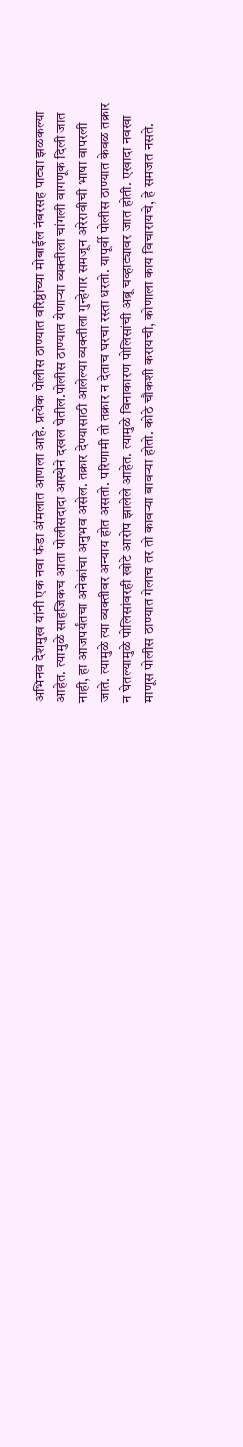अभिनव देशमुख यांनी एक नवा फंडा अंमलात आणला आहे. प्रत्येक पोलीस ठाण्यात वरिष्ठांच्या मोबाईल नंबरसह पाट्या झळकल्या आहेत. त्यामुळे साहजिकच आता पोलीसदादा आस्थेने दखल घेतील.पोलीस ठाण्यात येणाऱ्या व्यक्तीला चांगली वागणूक दिली जात नाही, हा आजपर्यंतचा अनेकांचा अनुभव असेल. तक्रार देण्यासाठी आलेल्या व्यक्तीला गुन्हेगार समजून अरेरावीची भाषा वापरली जाते. त्यामुळे त्या व्यक्तीवर अन्याय होत असतो. परिणामी तो तक्रार न देताच घरचा रस्ता धरतो. यापूर्वी पोलीस ठाण्यात केवळ तक्रार न घेतल्यामुळे पोलिसांवरही खोटे आरोप झालेले आहेत. त्यामुळे विनाकारण पोलिसांची अब्रू चव्हाट्यावर जात होती. एखादा नवखा माणूस पोलीस ठाण्यात गेलाच तर तो कावऱ्या बावऱ्या होतो. कोठे चौकशी करायची, कोणाला काय विचारायचे, हे समजत नसते.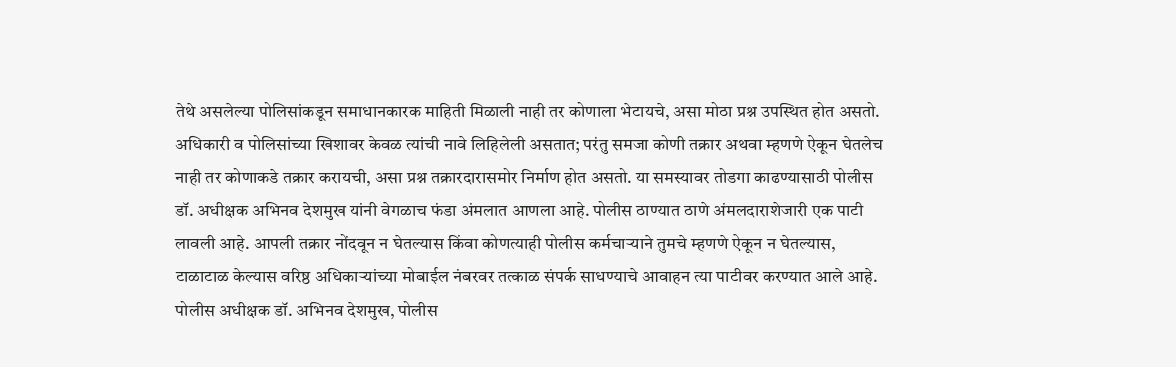तेथे असलेल्या पोलिसांकडून समाधानकारक माहिती मिळाली नाही तर कोणाला भेटायचे, असा मोठा प्रश्न उपस्थित होत असतो. अधिकारी व पोलिसांच्या खिशावर केवळ त्यांची नावे लिहिलेली असतात; परंतु समजा कोणी तक्रार अथवा म्हणणे ऐकून घेतलेच नाही तर कोणाकडे तक्रार करायची, असा प्रश्न तक्रारदारासमोर निर्माण होत असतो. या समस्यावर तोडगा काढण्यासाठी पोलीस डॉ. अधीक्षक अभिनव देशमुख यांनी वेगळाच फंडा अंमलात आणला आहे. पोलीस ठाण्यात ठाणे अंमलदाराशेजारी एक पाटी लावली आहे. आपली तक्रार नोंदवून न घेतल्यास किंवा कोणत्याही पोलीस कर्मचाऱ्याने तुमचे म्हणणे ऐकून न घेतल्यास, टाळाटाळ केल्यास वरिष्ठ अधिकाऱ्यांच्या मोबाईल नंबरवर तत्काळ संपर्क साधण्याचे आवाहन त्या पाटीवर करण्यात आले आहे. पोलीस अधीक्षक डॉ. अभिनव देशमुख, पोलीस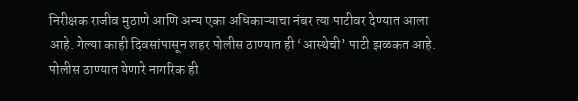निरीक्षक राजीव मुठाणे आणि अन्य एका अधिकाऱ्याचा नंबर त्या पाटीवर देण्यात आला आहे. गेल्या काही दिवसांपासून शहर पोलीस ठाण्यात ही ‘आस्थेची’ पाटी झळकत आहे. पोलीस ठाण्यात येणारे नागरिक ही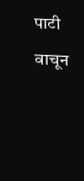पाटी वाचून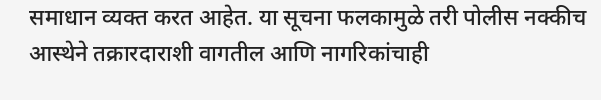समाधान व्यक्त करत आहेत. या सूचना फलकामुळे तरी पोलीस नक्कीच आस्थेने तक्रारदाराशी वागतील आणि नागरिकांचाही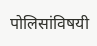पोलिसांविषयी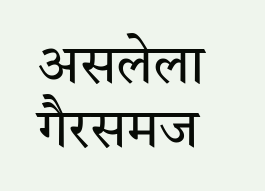असलेला गैरसमज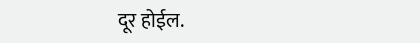दूर होईल.